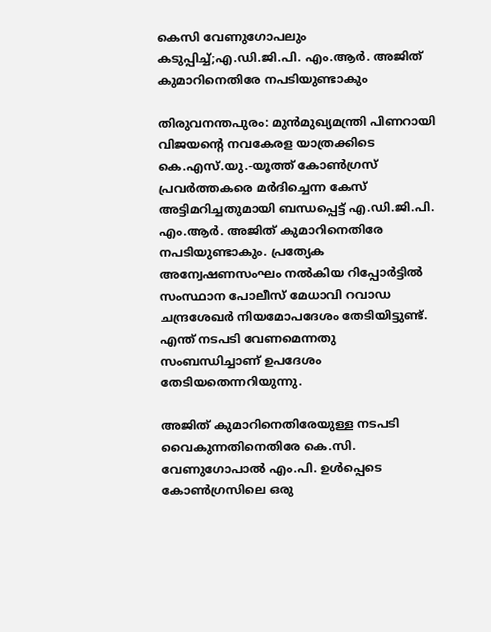കെസി വേണുഗോപലും കടുപ്പിച്ച്;എ.ഡി.ജി.പി. എം.ആര്‍. അജിത് കുമാറിനെതിരേ നപടിയുണ്ടാകും

തിരുവനന്തപുരം: മുന്‍മുഖ്യമന്ത്രി പിണറായി വിജയന്റെ നവകേരള യാത്രക്കിടെ കെ.എസ്.യു.-യൂത്ത് കോണ്‍ഗ്രസ് പ്രവര്‍ത്തകരെ മര്‍ദിച്ചെന്ന കേസ് അട്ടിമറിച്ചതുമായി ബന്ധപ്പെട്ട് എ.ഡി.ജി.പി. എം.ആര്‍. അജിത് കുമാറിനെതിരേ നപടിയുണ്ടാകും. പ്രത്യേക അന്വേഷണസംഘം നല്‍കിയ റിപ്പോര്‍ട്ടില്‍ സംസ്ഥാന പോലീസ് മേധാവി റവാഡ ചന്ദ്രശേഖര്‍ നിയമോപദേശം തേടിയിട്ടുണ്ട്. എന്ത് നടപടി വേണമെന്നതു സംബന്ധിച്ചാണ് ഉപദേശം തേടിയതെന്നറിയുന്നു.

അജിത് കുമാറിനെതിരേയുള്ള നടപടി വൈകുന്നതിനെതിരേ കെ.സി. വേണുഗോപാല്‍ എം.പി. ഉള്‍പ്പെടെ കോണ്‍ഗ്രസിലെ ഒരു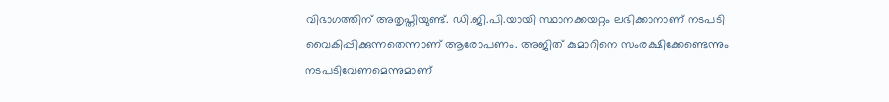വിഭാഗത്തിന് അതൃപ്തിയുണ്ട്. ഡി.ജി.പി.യായി സ്ഥാനക്കയറ്റം ലഭിക്കാനാണ് നടപടി വൈകിപ്പിക്കുന്നതെന്നാണ് ആരോപണം. അജിത് കുമാറിനെ സംരക്ഷിക്കേണ്ടെന്നും നടപടിവേണമെന്നുമാണ്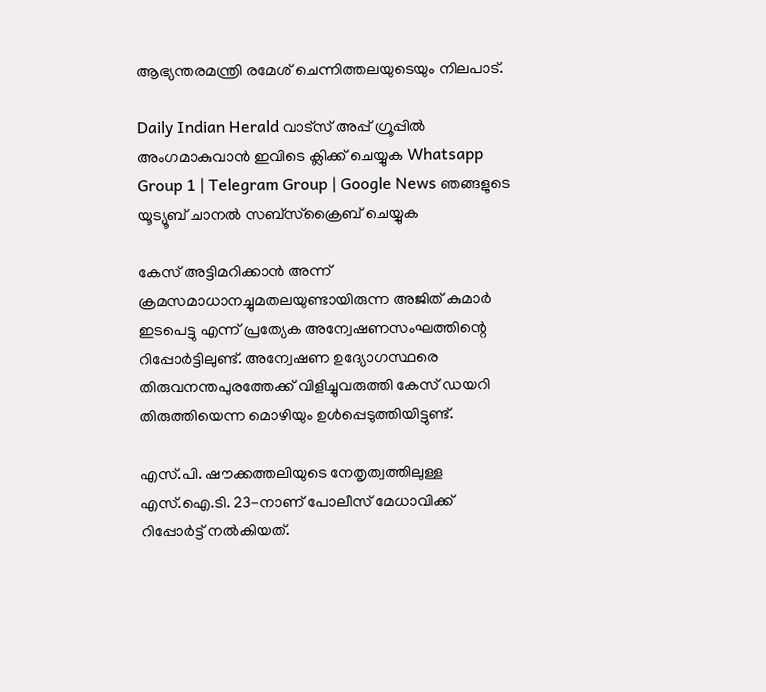ആഭ്യന്തരമന്ത്രി രമേശ് ചെന്നിത്തലയുടെയും നിലപാട്.

Daily Indian Herald വാട്സ് അപ്പ് ഗ്രൂപ്പിൽ അംഗമാകുവാൻ ഇവിടെ ക്ലിക്ക് ചെയ്യുക Whatsapp Group 1 | Telegram Group | Google News ഞങ്ങളുടെ യൂട്യൂബ് ചാനൽ സബ്സ്ക്രൈബ് ചെയ്യുക

കേസ് അട്ടിമറിക്കാന്‍ അന്ന് ക്രമസമാധാനച്ചുമതലയുണ്ടായിരുന്ന അജിത് കുമാര്‍ ഇടപെട്ടു എന്ന് പ്രത്യേക അന്വേഷണസംഘത്തിന്റെ റിപ്പോര്‍ട്ടിലുണ്ട്. അന്വേഷണ ഉദ്യോഗസ്ഥരെ തിരുവനന്തപുരത്തേക്ക് വിളിച്ചുവരുത്തി കേസ് ഡയറി തിരുത്തിയെന്ന മൊഴിയും ഉള്‍പ്പെടുത്തിയിട്ടുണ്ട്.

എസ്.പി. ഷൗക്കത്തലിയുടെ നേതൃത്വത്തിലുള്ള എസ്.ഐ.ടി. 23-നാണ് പോലീസ് മേധാവിക്ക് റിപ്പോര്‍ട്ട് നല്‍കിയത്.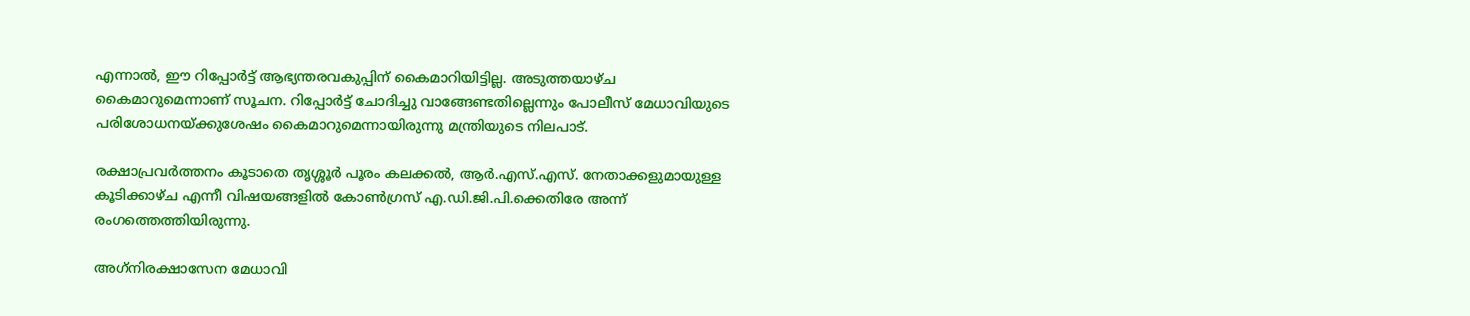എന്നാല്‍, ഈ റിപ്പോര്‍ട്ട് ആഭ്യന്തരവകുപ്പിന് കൈമാറിയിട്ടില്ല. അടുത്തയാഴ്ച കൈമാറുമെന്നാണ് സൂചന. റിപ്പോര്‍ട്ട് ചോദിച്ചു വാങ്ങേണ്ടതില്ലെന്നും പോലീസ് മേധാവിയുടെ പരിശോധനയ്ക്കുശേഷം കൈമാറുമെന്നായിരുന്നു മന്ത്രിയുടെ നിലപാട്.

രക്ഷാപ്രവര്‍ത്തനം കൂടാതെ തൃശ്ശൂര്‍ പൂരം കലക്കല്‍, ആര്‍.എസ്.എസ്. നേതാക്കളുമായുള്ള കൂടിക്കാഴ്ച എന്നീ വിഷയങ്ങളില്‍ കോണ്‍ഗ്രസ് എ.ഡി.ജി.പി.ക്കെതിരേ അന്ന് രംഗത്തെത്തിയിരുന്നു.

അഗ്‌നിരക്ഷാസേന മേധാവി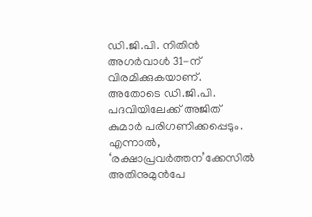ഡി.ജി.പി. നിതിന്‍ അഗര്‍വാള്‍ 31-ന് വിരമിക്കുകയാണ്. അതോടെ ഡി.ജി.പി. പദവിയിലേക്ക് അജിത് കുമാര്‍ പരിഗണിക്കപ്പെടും. എന്നാല്‍, ‘രക്ഷാപ്രവര്‍ത്തന’ക്കേസില്‍ അതിനുമുന്‍പേ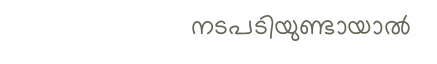നടപടിയുണ്ടായാല്‍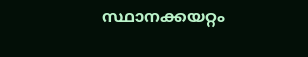സ്ഥാനക്കയറ്റം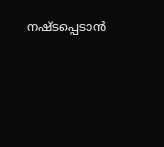നഷ്ടപ്പെടാന്‍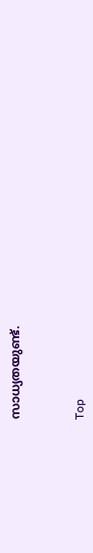സാധ്യതയുണ്ട്.



Top